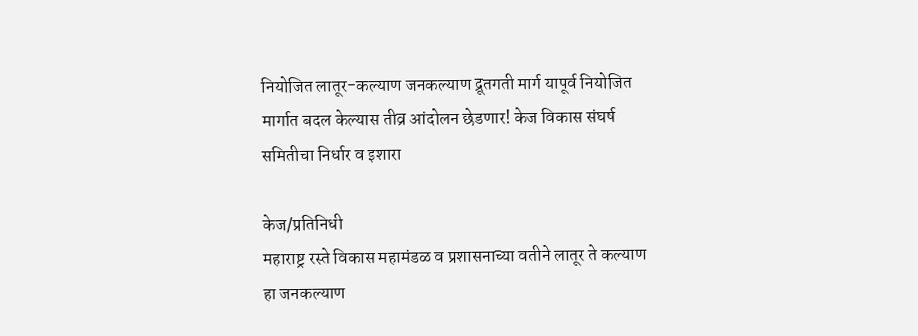नियोजित लातूर-कल्याण जनकल्याण द्रूतगती मार्ग यापूर्व नियोजित मार्गात बदल केल्यास तीव्र आंदोलन छेडणार! केज विकास संघर्ष समितीचा निर्धार व इशारा

केज/प्रतिनिधी
महाराष्ट्र रस्ते विकास महामंडळ व प्रशासनाच्या वतीने लातूर ते कल्याण हा जनकल्याण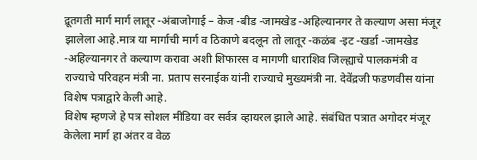द्रूतगती मार्ग मार्ग लातूर -अंबाजोगाई – केज -बीड -जामखेड -अहिल्यानगर ते कल्याण असा मंजूर झालेला आहे.मात्र या मार्गाची मार्ग व ठिकाणे बदलून तो लातूर -कळंब -इट -खर्डा -जामखेड -अहिल्यानगर ते कल्याण करावा अशी शिफारस व मागणी धाराशिव जिल्ह्याचे पालकमंत्री व राज्याचे परिवहन मंत्री ना. प्रताप सरनाईक यांनी राज्याचे मुख्यमंत्री ना. देवेंद्रजी फडणवीस यांना विशेष पत्राद्वारे केली आहे.
विशेष म्हणजे हे पत्र सोशल मीडिया वर सर्वत्र व्हायरल झाले आहे. संबंधित पत्रात अगोदर मंजूर केलेला मार्ग हा अंतर व वेळ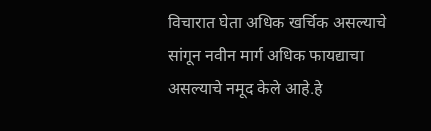विचारात घेता अधिक खर्चिक असल्याचे सांगून नवीन मार्ग अधिक फायद्याचा असल्याचे नमूद केले आहे.हे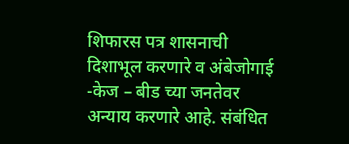शिफारस पत्र शासनाची दिशाभूल करणारे व अंबेजोगाई -केज – बीड च्या जनतेवर अन्याय करणारे आहे. संबंधित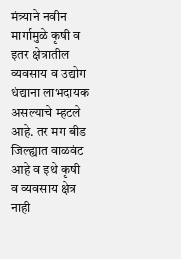मंत्र्याने नवीन मार्गामुळे कृषी व इतर क्षेत्रातील व्यवसाय व उद्योग धंद्याना लाभदायक असल्याचे म्हटले आहे. तर मग बीड जिल्ह्यात वाळवंट आहे व इथे कृषी व व्यवसाय क्षेत्र नाही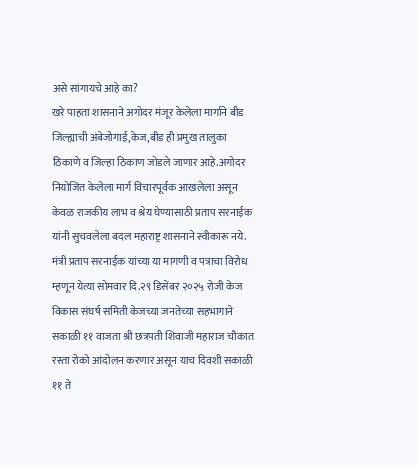असे सांगायचे आहे का?
खरे पाहता शासनाने अगोदर मंजूर केलेला मार्गाने बीड जिल्ह्याची अंबेजोगाई,केज,बीड ही प्रमुख तालुका ठिकाणे व जिल्हा ठिकाण जोडले जाणार आहे.अगोदर नियोजित केलेला मार्ग विचारपूर्वक आखलेला असून केवळ राजकीय लाभ व श्रेय घेण्यासाठी प्रताप सरनाईक यांनी सुचवलेला बदल महाराष्ट्र शासनाने स्वीकारू नये.
मंत्री प्रताप सरनाईक यांच्या या मागणी व पत्राचा विरोध म्हणून येत्या सोमवार दि.२९ डिसेंबर २०२५ रोजी केज विकास संघर्ष समिती केजच्या जनतेच्या सहभागाने सकाळी ११ वाजता श्री छत्रपती शिवाजी महाराज चौकात रस्ता रोको आंदोलन करणार असून याच दिवशी सकाळी ११ ते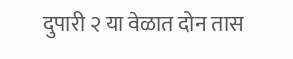दुपारी २ या वेळात दोन तास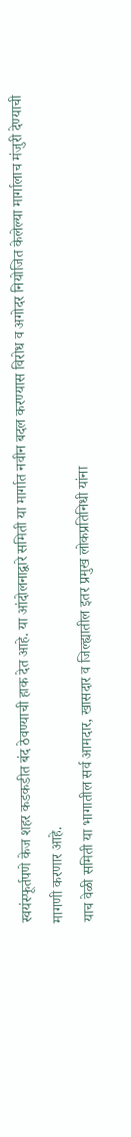स्वयंस्फूर्तपणे केज शहर कडकडीत बंद ठेवण्याची हाक देत आहे. या आंदोलनाद्वारे समिती या मार्गात नवीन बदल करण्यास विरोध व अगोदर नियोजित केलेल्या मार्गालाच मंजुरी देण्याची मागणी करणार आहे.
याच वेळी समिती या भागातील सर्व आमदार, खासदार व जिल्ह्यातील इतर प्रमुख लोकप्रतिनिधी यांना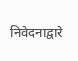निवेदनाद्वारे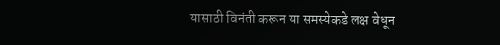यासाठी विनंती करून या समस्येकडे लक्ष वेधून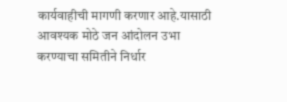कार्यवाहीची मागणी करणार आहे.यासाठी आवश्यक मोठे जन आंदोलन उभा करण्याचा समितीने निर्धार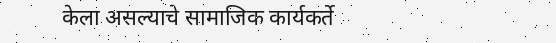केला असल्याचे सामाजिक कार्यकर्ते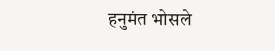हनुमंत भोसले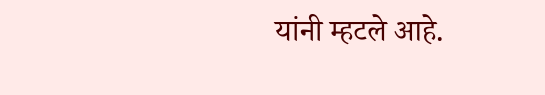यांनी म्हटले आहे.